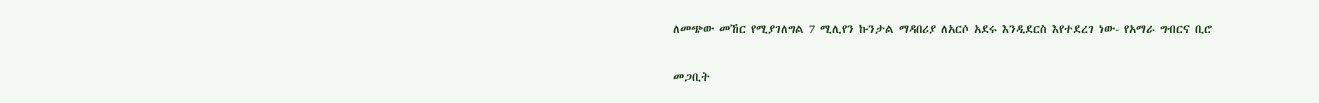ለመጭው መኸር የሚያገለግል 7 ሚሊየን ኩንታል ማዳበሪያ ለአርሶ አደሩ እንዲደርስ እየተደረገ ነው- የአማራ ግብርና ቢሮ

መጋቢት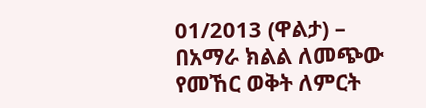01/2013 (ዋልታ) – በአማራ ክልል ለመጭው የመኸር ወቅት ለምርት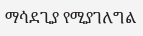ማሳደጊያ የሚያገለግል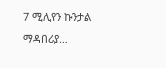7 ሚሊየን ኩንታል ማዳበሪያ…